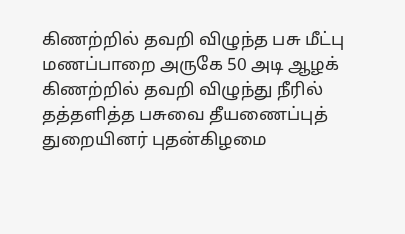கிணற்றில் தவறி விழுந்த பசு மீட்பு
மணப்பாறை அருகே 50 அடி ஆழக் கிணற்றில் தவறி விழுந்து நீரில் தத்தளித்த பசுவை தீயணைப்புத் துறையினர் புதன்கிழமை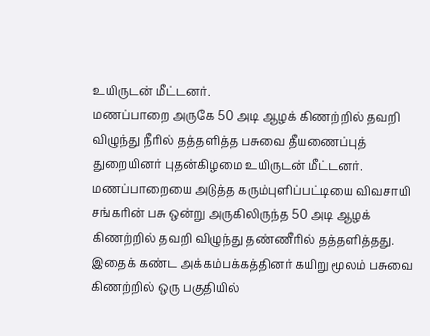உயிருடன் மீட்டனர்.
மணப்பாறை அருகே 50 அடி ஆழக் கிணற்றில் தவறி விழுந்து நீரில் தத்தளித்த பசுவை தீயணைப்புத் துறையினர் புதன்கிழமை உயிருடன் மீட்டனர்.
மணப்பாறையை அடுத்த கரும்புளிப்பட்டியை விவசாயி சங்கரின் பசு ஒன்று அருகிலிருந்த 50 அடி ஆழக் கிணற்றில் தவறி விழுந்து தண்ணீரில் தத்தளித்தது. இதைக் கண்ட அக்கம்பக்கத்தினர் கயிறு மூலம் பசுவை கிணற்றில் ஒரு பகுதியில்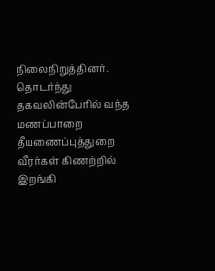நிலைநிறுத்தினர். தொடர்ந்து தகவலின்பேரில் வந்த மணப்பாறை தீயணைப்புத்துறை வீரர்கள் கிணற்றில் இறங்கி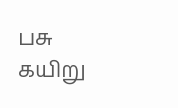பசு கயிறு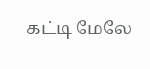கட்டி மேலே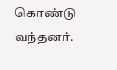கொண்டு வந்தனர்.